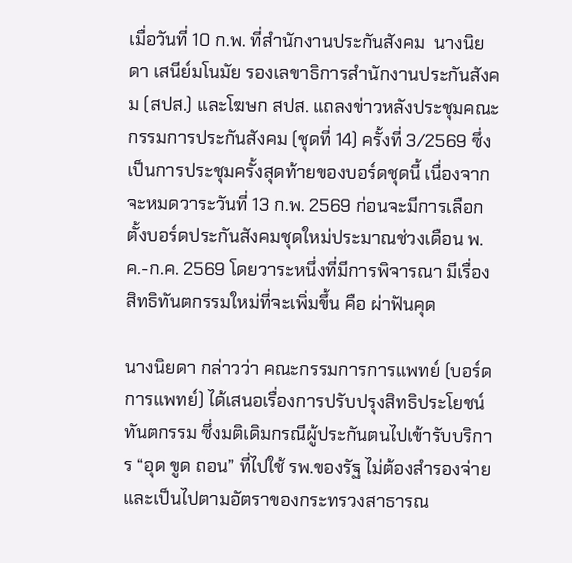เมื่อวันที่ 10 ก.พ. ที่สำนักงานประกันสังคม  นางนิยดา เสนีย์มโนมัย รองเลขาธิการสำนักงานประกันสังคม (สปส.) และโฆษก สปส. แถลงข่าวหลังประชุมคณะกรรมการประกันสังคม (ชุดที่ 14) ครั้งที่ 3/2569 ซึ่งเป็นการประชุมครั้งสุดท้ายของบอร์ดชุดนี้ เนื่องจากจะหมดวาระวันที่ 13 ก.พ. 2569 ก่อนจะมีการเลือกตั้งบอร์ดประกันสังคมชุดใหม่ประมาณช่วงเดือน พ.ค.-ก.ค. 2569 โดยวาระหนึ่งที่มีการพิจารณา มีเรื่องสิทธิทันตกรรมใหม่ที่จะเพิ่มขึ้น คือ ผ่าฟันคุด

นางนิยดา กล่าวว่า คณะกรรมการการแพทย์ (บอร์ดการแพทย์) ได้เสนอเรื่องการปรับปรุงสิทธิประโยชน์ทันตกรรม ซึ่งมติเดิมกรณีผู้ประกันตนไปเข้ารับบริการ “อุด ขูด ถอน” ที่ไปใช้ รพ.ของรัฐ ไม่ต้องสำรองจ่าย และเป็นไปตามอัตราของกระทรวงสาธารณ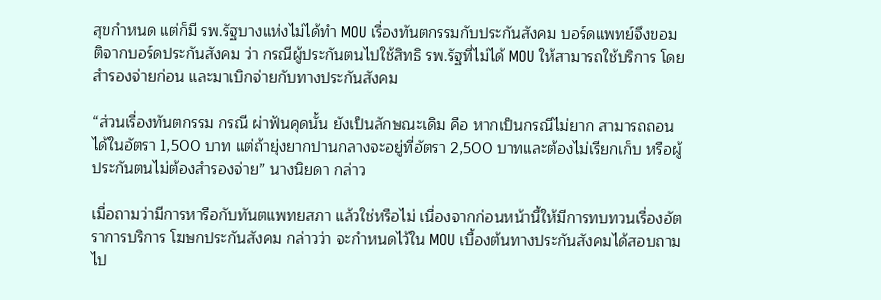สุขกำหนด แต่ก็มี รพ.รัฐบางแห่งไม่ได้ทำ MOU เรื่องทันตกรรมกับประกันสังคม บอร์ดแพทย์จึงขอมติจากบอร์ดประกันสังคม ว่า กรณีผู้ประกันตนไปใช้สิทธิ รพ.รัฐที่ไม่ได้ MOU ให้สามารถใช้บริการ โดยสำรองจ่ายก่อน และมาเบิกจ่ายกับทางประกันสังคม

“ส่วนเรื่องทันตกรรม กรณี ผ่าฟันคุดนั้น ยังเป็นลักษณะเดิม คือ หากเป็นกรณีไม่ยาก สามารถถอนได้ในอัตรา 1,500 บาท แต่ถ้ายุ่งยากปานกลางจะอยู่ที่อัตรา 2,500 บาทและต้องไม่เรียกเก็บ หรือผู้ประกันตนไม่ต้องสำรองจ่าย” นางนิยดา กล่าว

เมื่อถามว่ามีการหารือกับทันตแพทยสภา แล้วใช่หรือไม่ เนื่องจากก่อนหน้านี้ให้มีการทบทวนเรื่องอัตราการบริการ โฆษกประกันสังคม กล่าวว่า จะกำหนดไว้ใน MOU เบื้องต้นทางประกันสังคมได้สอบถามไป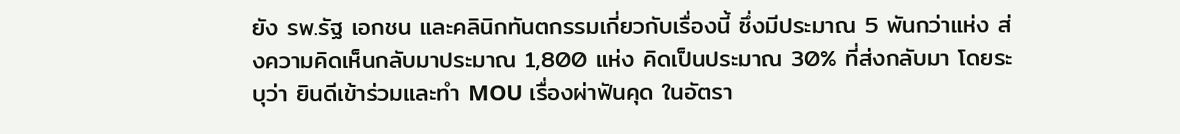ยัง รพ.รัฐ เอกชน และคลินิกทันตกรรมเกี่ยวกับเรื่องนี้ ซึ่งมีประมาณ 5 พันกว่าแห่ง ส่งความคิดเห็นกลับมาประมาณ 1,800 แห่ง คิดเป็นประมาณ 30% ที่ส่งกลับมา โดยระบุว่า ยินดีเข้าร่วมและทำ MOU เรื่องผ่าฟันคุด ในอัตรา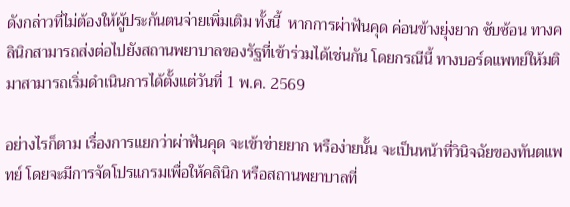ดังกล่าวที่ไม่ต้องให้ผู้ประกันตนจ่ายเพิ่มเติม ทั้งนี้  หากการผ่าฟันคุด ค่อนข้างยุ่งยาก ซับซ้อน ทางคลินิกสามารถส่งต่อไปยังสถานพยาบาลของรัฐที่เข้าร่วมได้เช่นกัน โดยกรณีนี้ ทางบอร์ดแพทย์ให้มติมาสามารถเริ่มดำเนินการได้ตั้งแต่วันที่ 1 พ.ค. 2569

อย่างไรก็ตาม เรื่องการแยกว่าผ่าฟันคุด จะเข้าข่ายยาก หรือง่ายนั้น จะเป็นหน้าที่วินิจฉัยของทันตแพทย์ โดยจะมีการจัดโปรแกรมเพื่อให้คลินิก หรือสถานพยาบาลที่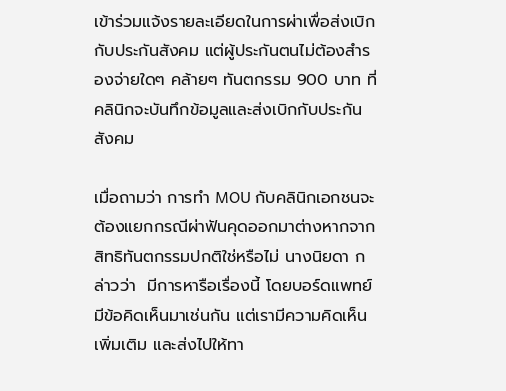เข้าร่วมแจ้งรายละเอียดในการผ่าเพื่อส่งเบิกกับประกันสังคม แต่ผู้ประกันตนไม่ต้องสำรองจ่ายใดๆ คล้ายๆ ทันตกรรม 900 บาท ที่คลินิกจะบันทึกข้อมูลและส่งเบิกกับประกันสังคม

เมื่อถามว่า การทำ MOU กับคลินิกเอกชนจะต้องแยกกรณีผ่าฟันคุดออกมาต่างหากจากสิทธิทันตกรรมปกติใช่หรือไม่ นางนิยดา กล่าวว่า  มีการหารือเรื่องนี้ โดยบอร์ดแพทย์มีข้อคิดเห็นมาเช่นกัน แต่เรามีความคิดเห็นเพิ่มเติม และส่งไปให้ทา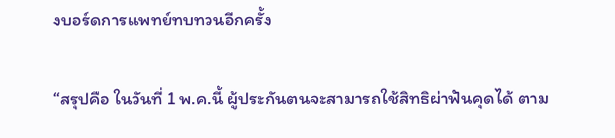งบอร์ดการแพทย์ทบทวนอีกครั้ง

“สรุปคือ ในวันที่ 1 พ.ค.นี้ ผู้ประกันตนจะสามารถใช้สิทธิผ่าฟันคุดได้ ตาม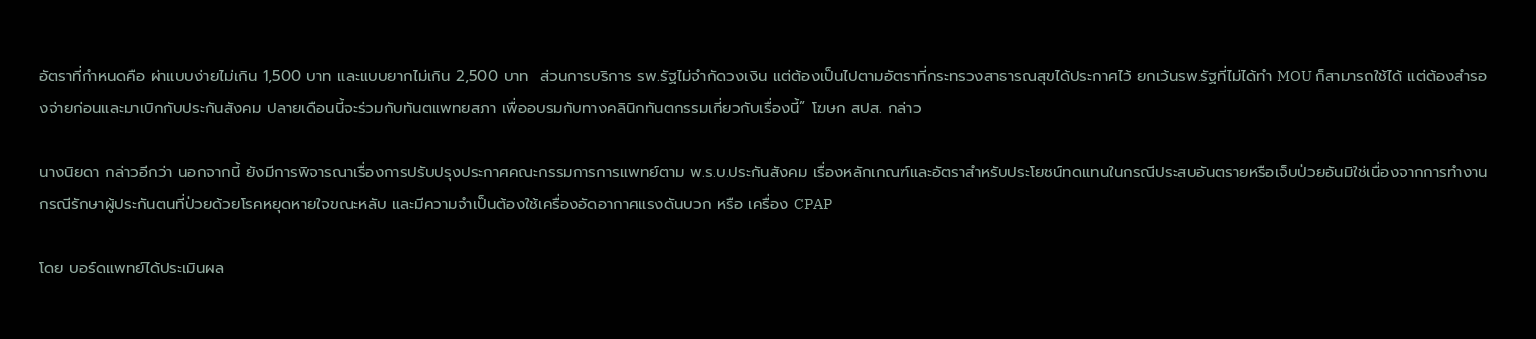อัตราที่กำหนดคือ ผ่าแบบง่ายไม่เกิน 1,500 บาท และแบบยากไม่เกิน 2,500 บาท  ส่วนการบริการ รพ.รัฐไม่จำกัดวงเงิน แต่ต้องเป็นไปตามอัตราที่กระทรวงสาธารณสุขได้ประกาศไว้ ยกเว้นรพ.รัฐที่ไม่ได้ทำ MOU ก็สามารถใช้ได้ แต่ต้องสำรองจ่ายก่อนและมาเบิกกับประกันสังคม ปลายเดือนนี้จะร่วมกับทันตแพทยสภา เพื่ออบรมกับทางคลินิกทันตกรรมเกี่ยวกับเรื่องนี้” โฆษก สปส. กล่าว

นางนิยดา กล่าวอีกว่า นอกจากนี้ ยังมีการพิจารณาเรื่องการปรับปรุงประกาศคณะกรรมการการแพทย์ตาม พ.ร.บ.ประกันสังคม เรื่องหลักเกณฑ์และอัตราสำหรับประโยชน์ทดแทนในกรณีประสบอันตรายหรือเจ็บป่วยอันมิใช่เนื่องจากการทำงาน กรณีรักษาผู้ประกันตนที่ป่วยด้วยโรคหยุดหายใจขณะหลับ และมีความจำเป็นต้องใช้เครื่องอัดอากาศแรงดันบวก หรือ เครื่อง CPAP

โดย บอร์ดแพทย์ได้ประเมินผล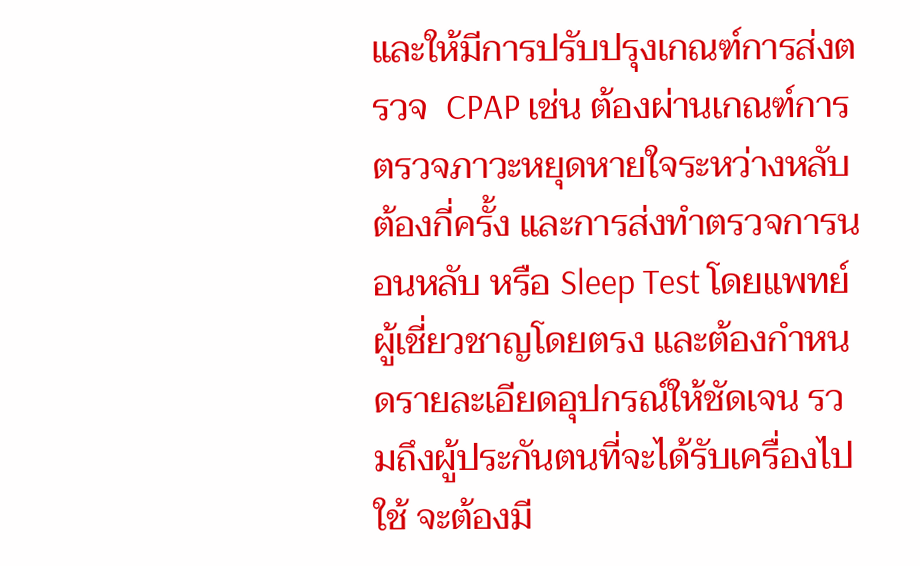และให้มีการปรับปรุงเกณฑ์การส่งตรวจ  CPAP เช่น ต้องผ่านเกณฑ์การตรวจภาวะหยุดหายใจระหว่างหลับต้องกี่ครั้ง และการส่งทำตรวจการนอนหลับ หรือ Sleep Test โดยแพทย์ผู้เชี่ยวชาญโดยตรง และต้องกำหนดรายละเอียดอุปกรณ์ให้ชัดเจน รวมถึงผู้ประกันตนที่จะได้รับเครื่องไปใช้ จะต้องมี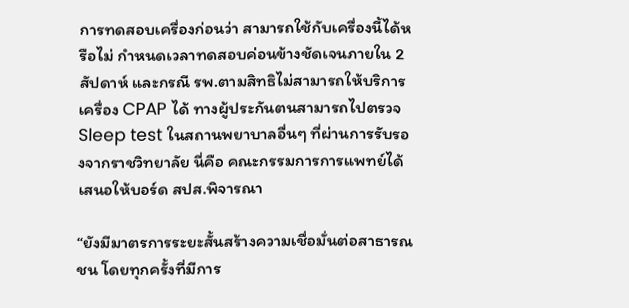การทดสอบเครื่องก่อนว่า สามารถใช้กับเครื่องนี้ได้หรือไม่ กำหนดเวลาทดสอบค่อนข้างชัดเจนภายใน 2 สัปดาห์ และกรณี รพ.ตามสิทธิไม่สามารถให้บริการเครื่อง CPAP ได้ ทางผู้ประกันตนสามารถไปตรวจ Sleep test ในสถานพยาบาลอื่นๆ ที่ผ่านการรับรองจากราชวิทยาลัย นี่คือ คณะกรรมการการแพทย์ได้เสนอให้บอร์ด สปส.พิจารณา

“ยังมีมาตรการระยะสั้นสร้างความเชื่อมั่นต่อสาธารณชน โดยทุกครั้งที่มีการ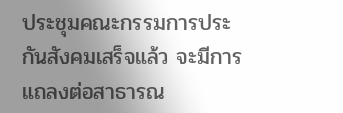ประชุมคณะกรรมการประกันสังคมเสร็จแล้ว จะมีการแถลงต่อสาธารณ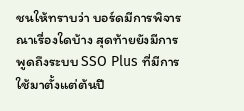ชนให้ทราบว่า บอร์ดมีการพิจารณาเรื่องใดบ้าง สุดท้ายยังมีการพูดถึงระบบ SSO Plus ที่มีการใช้มาตั้งแต่ต้นปี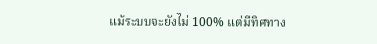แม้ระบบจะยังไม่ 100% แต่มีทิศทาง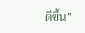ดีขึ้น”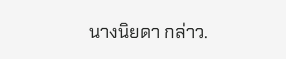นางนิยดา กล่าว.